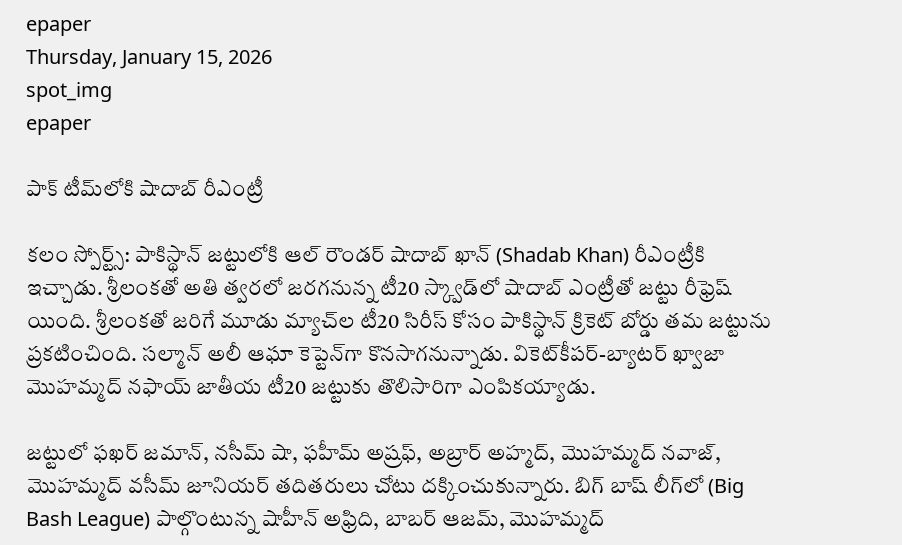epaper
Thursday, January 15, 2026
spot_img
epaper

పాక్‌ టీమ్‌లోకి షాదాబ్ రీఎంట్రీ

కలం స్పోర్ట్స్: పాకిస్థాన్ జట్టులోకి ఆల్ రౌండర్ షాదాబ్ ఖాన్ (Shadab Khan) రీఎంట్రీకి ఇచ్చాడు. శ్రీలంకతో అతి త్వరలో జరగనున్న టీ20 స్క్వాడ్‌లో షాదాబ్ ఎంట్రీతో జట్టు రీఫ్రెష్ యింది. శ్రీలంకతో జరిగే మూడు మ్యాచ్‌ల టీ20 సిరీస్ కోసం పాకిస్థాన్ క్రికెట్ బోర్డు తమ జట్టును ప్రకటించింది. సల్మాన్ అలీ ఆఘా కెప్టెన్‌గా కొనసాగనున్నాడు. వికెట్‌కీపర్-బ్యాటర్ ఖ్వాజా మొహమ్మద్ నఫాయ్ జాతీయ టీ20 జట్టుకు తొలిసారిగా ఎంపికయ్యాడు.

జట్టులో ఫఖర్ జమాన్, నసీమ్ షా, ఫహీమ్ అష్రఫ్, అబ్రార్ అహ్మద్, మొహమ్మద్ నవాజ్, మొహమ్మద్ వసీమ్ జూనియర్ తదితరులు చోటు దక్కించుకున్నారు. బిగ్ బాష్ లీగ్‌లో (Big Bash League) పాల్గొంటున్న షాహీన్ అఫ్రిది, బాబర్ ఆజమ్, మొహమ్మద్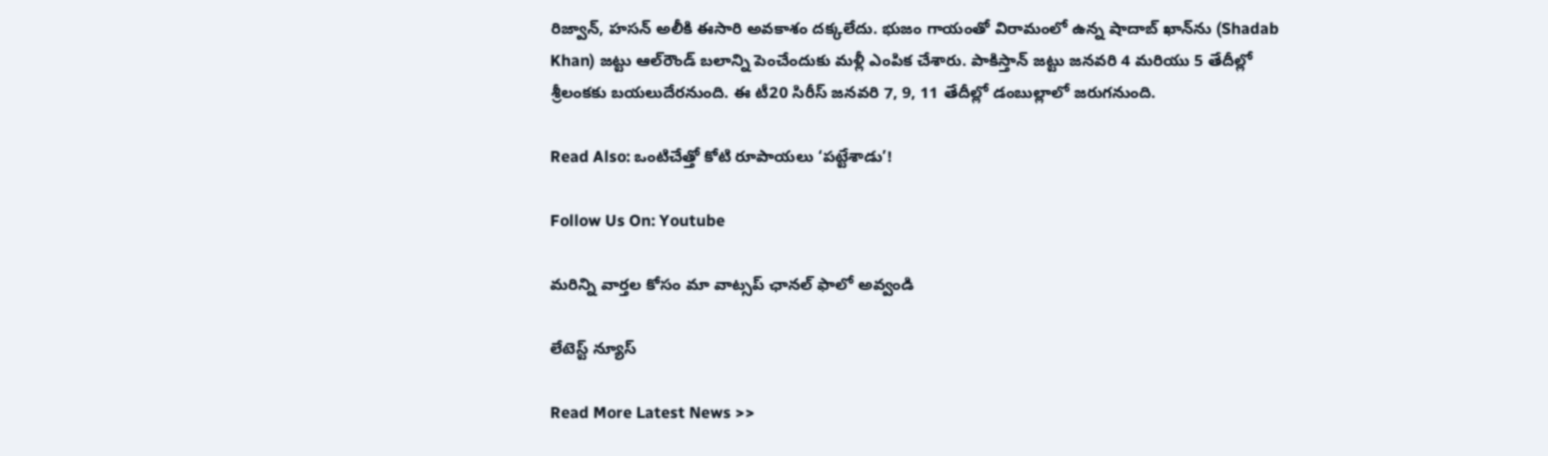రిజ్వాన్, హసన్ అలీకి ఈసారి అవకాశం దక్కలేదు. భుజం గాయంతో విరామంలో ఉన్న షాదాబ్ ఖాన్‌ను (Shadab Khan) జట్టు ఆల్‌రౌండ్ బలాన్ని పెంచేందుకు మళ్లీ ఎంపిక చేశారు. పాకిస్తాన్ జట్టు జనవరి 4 మరియు 5 తేదీల్లో శ్రీలంకకు బయలుదేరనుంది. ఈ టీ20 సిరీస్ జనవరి 7, 9, 11 తేదీల్లో డంబుల్లాలో జరుగనుంది.

Read Also: ఒంటిచేత్తో కోటి రూపాయలు ‘పట్టేశాడు’!

Follow Us On: Youtube

మ‌రిన్ని వార్త‌ల కోసం మా వాట్స‌ప్ ఛాన‌ల్ ఫాలో అవ్వండి

లేటెస్ట్ న్యూస్‌

Read More Latest News >>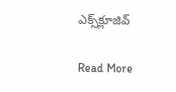ఎక్స్‌క్లూజివ్‌

Read More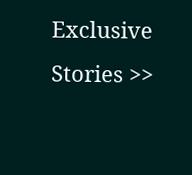Exclusive Stories >>